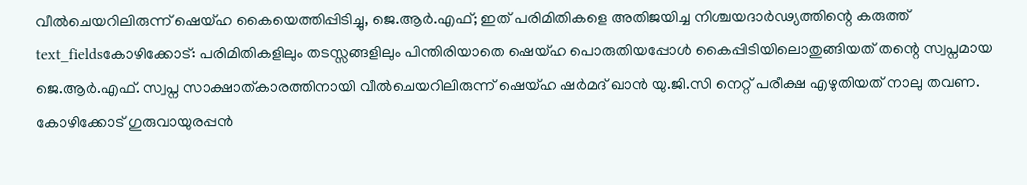വീൽചെയറിലിരുന്ന് ഷെയ്ഹ കൈയെത്തിപ്പിടിച്ചു, ജെ.ആർ.എഫ്; ഇത് പരിമിതികളെ അതിജയിച്ച നിശ്ചയദാർഢ്യത്തിന്റെ കരുത്ത്
text_fieldsകോഴിക്കോട്: പരിമിതികളിലും തടസ്സങ്ങളിലും പിന്തിരിയാതെ ഷെയ്ഹ പൊരുതിയപ്പോൾ കൈപ്പിടിയിലൊതുങ്ങിയത് തന്റെ സ്വപ്നമായ ജെ.ആർ.എഫ്. സ്വപ്ന സാക്ഷാത്കാരത്തിനായി വീൽചെയറിലിരുന്ന് ഷെയ്ഹ ഷർമദ് ഖാൻ യു.ജി.സി നെറ്റ് പരീക്ഷ എഴുതിയത് നാലു തവണ.
കോഴിക്കോട് ഗുരുവായുരപ്പൻ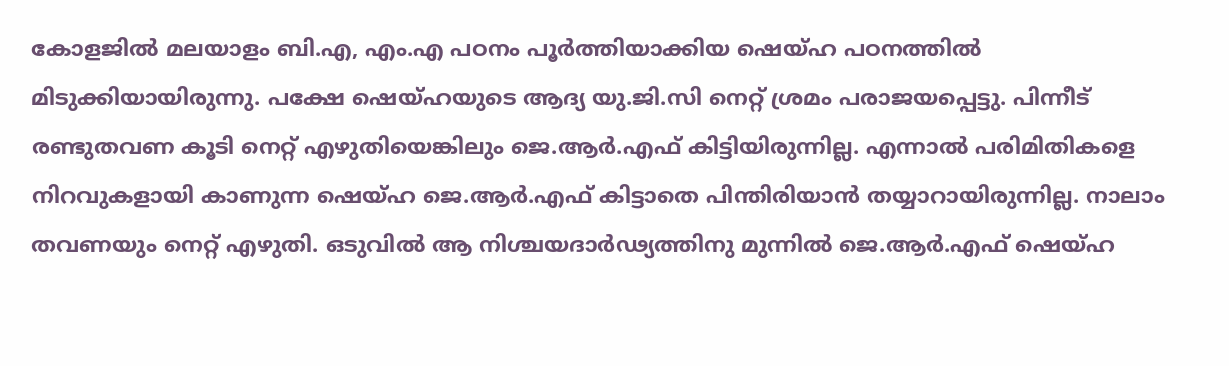കോളജിൽ മലയാളം ബി.എ, എം.എ പഠനം പൂർത്തിയാക്കിയ ഷെയ്ഹ പഠനത്തിൽ മിടുക്കിയായിരുന്നു. പക്ഷേ ഷെയ്ഹയുടെ ആദ്യ യു.ജി.സി നെറ്റ് ശ്രമം പരാജയപ്പെട്ടു. പിന്നീട് രണ്ടുതവണ കൂടി നെറ്റ് എഴുതിയെങ്കിലും ജെ.ആർ.എഫ് കിട്ടിയിരുന്നില്ല. എന്നാൽ പരിമിതികളെ നിറവുകളായി കാണുന്ന ഷെയ്ഹ ജെ.ആർ.എഫ് കിട്ടാതെ പിന്തിരിയാൻ തയ്യാറായിരുന്നില്ല. നാലാം തവണയും നെറ്റ് എഴുതി. ഒടുവിൽ ആ നിശ്ചയദാർഢ്യത്തിനു മുന്നിൽ ജെ.ആർ.എഫ് ഷെയ്ഹ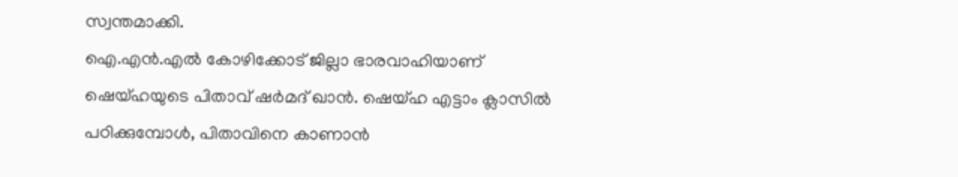സ്വന്തമാക്കി.
ഐ.എൻ.എൽ കോഴിക്കോട് ജില്ലാ ഭാരവാഹിയാണ് ഷെയ്ഹയുടെ പിതാവ് ഷർമദ് ഖാൻ. ഷെയ്ഹ എട്ടാം ക്ലാസിൽ പഠിക്കുമ്പോൾ, പിതാവിനെ കാണാൻ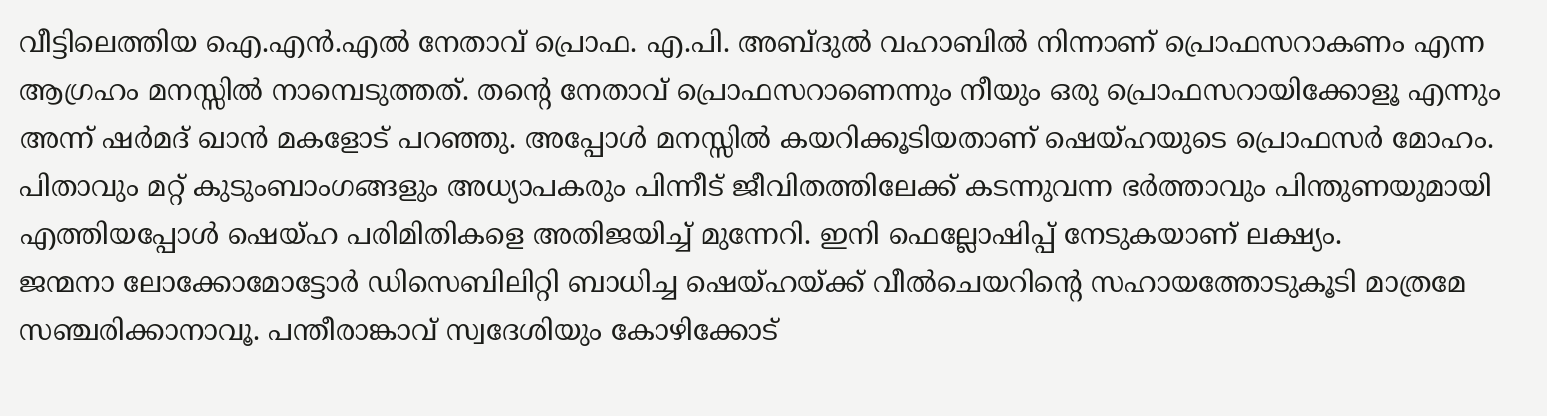വീട്ടിലെത്തിയ ഐ.എൻ.എൽ നേതാവ് പ്രൊഫ. എ.പി. അബ്ദുൽ വഹാബിൽ നിന്നാണ് പ്രൊഫസറാകണം എന്ന ആഗ്രഹം മനസ്സിൽ നാമ്പെടുത്തത്. തന്റെ നേതാവ് പ്രൊഫസറാണെന്നും നീയും ഒരു പ്രൊഫസറായിക്കോളൂ എന്നും അന്ന് ഷർമദ് ഖാൻ മകളോട് പറഞ്ഞു. അപ്പോൾ മനസ്സിൽ കയറിക്കൂടിയതാണ് ഷെയ്ഹയുടെ പ്രൊഫസർ മോഹം. പിതാവും മറ്റ് കുടുംബാംഗങ്ങളും അധ്യാപകരും പിന്നീട് ജീവിതത്തിലേക്ക് കടന്നുവന്ന ഭർത്താവും പിന്തുണയുമായി എത്തിയപ്പോൾ ഷെയ്ഹ പരിമിതികളെ അതിജയിച്ച് മുന്നേറി. ഇനി ഫെല്ലോഷിപ്പ് നേടുകയാണ് ലക്ഷ്യം.
ജന്മനാ ലോക്കോമോട്ടോർ ഡിസെബിലിറ്റി ബാധിച്ച ഷെയ്ഹയ്ക്ക് വീൽചെയറിന്റെ സഹായത്തോടുകൂടി മാത്രമേ സഞ്ചരിക്കാനാവൂ. പന്തീരാങ്കാവ് സ്വദേശിയും കോഴിക്കോട്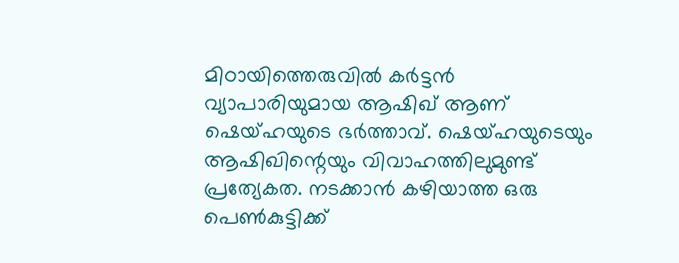മിഠായിത്തെരുവിൽ കർട്ടൻ വ്യാപാരിയുമായ ആഷിഖ് ആണ് ഷെയ്ഹയുടെ ഭർത്താവ്. ഷെയ്ഹയുടെയും ആഷിഖിന്റെയും വിവാഹത്തിലുമുണ്ട് പ്രത്യേകത. നടക്കാൻ കഴിയാത്ത ഒരു പെൺകുട്ടിക്ക്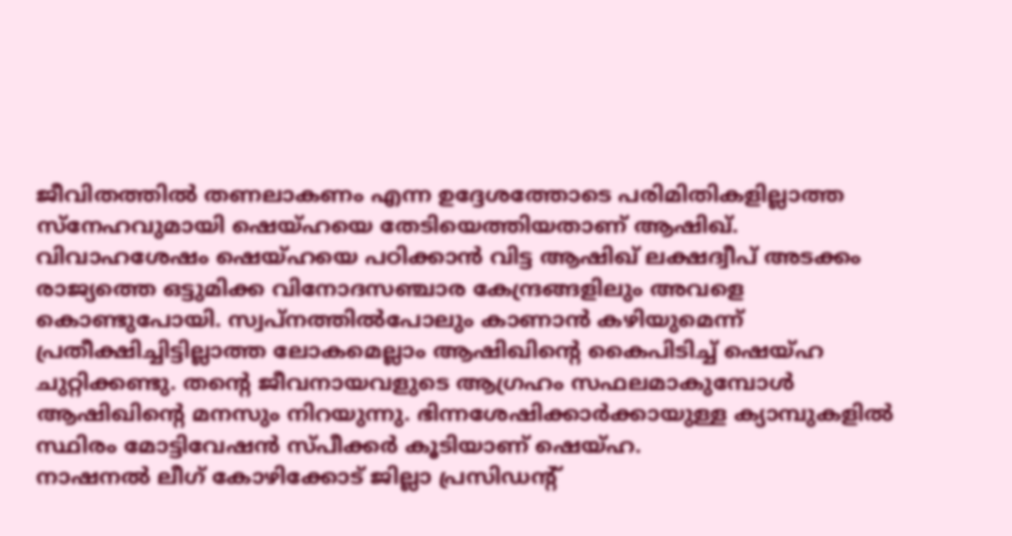ജീവിതത്തിൽ തണലാകണം എന്ന ഉദ്ദേശത്തോടെ പരിമിതികളില്ലാത്ത സ്നേഹവുമായി ഷെയ്ഹയെ തേടിയെത്തിയതാണ് ആഷിഖ്. വിവാഹശേഷം ഷെയ്ഹയെ പഠിക്കാൻ വിട്ട ആഷിഖ് ലക്ഷദ്വീപ് അടക്കം രാജ്യത്തെ ഒട്ടുമിക്ക വിനോദസഞ്ചാര കേന്ദ്രങ്ങളിലും അവളെ കൊണ്ടുപോയി. സ്വപ്നത്തിൽപോലും കാണാൻ കഴിയുമെന്ന് പ്രതീക്ഷിച്ചിട്ടില്ലാത്ത ലോകമെല്ലാം ആഷിഖിന്റെ കൈപിടിച്ച് ഷെയ്ഹ ചുറ്റിക്കണ്ടു. തന്റെ ജീവനായവളുടെ ആഗ്രഹം സഫലമാകുമ്പോൾ ആഷിഖിന്റെ മനസും നിറയുന്നു. ഭിന്നശേഷിക്കാർക്കായുള്ള ക്യാമ്പുകളിൽ സ്ഥിരം മോട്ടിവേഷൻ സ്പീക്കർ കൂടിയാണ് ഷെയ്ഹ.
നാഷനൽ ലീഗ് കോഴിക്കോട് ജില്ലാ പ്രസിഡന്റ്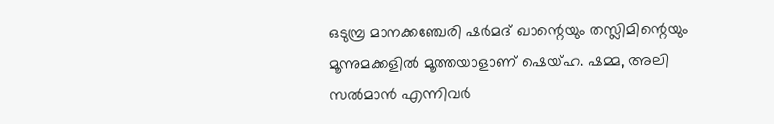ഒടുമ്പ്ര മാനക്കഞ്ചേരി ഷർമദ് ഖാന്റെയും തസ്ലിമിന്റെയും മൂന്നുമക്കളിൽ മൂത്തയാളാണ് ഷെയ്ഹ. ഷമ്മ, അലി സൽമാൻ എന്നിവർ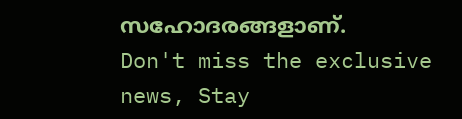സഹോദരങ്ങളാണ്.
Don't miss the exclusive news, Stay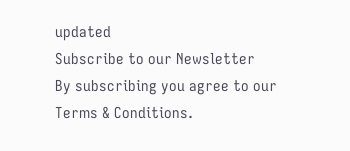updated
Subscribe to our Newsletter
By subscribing you agree to our Terms & Conditions.